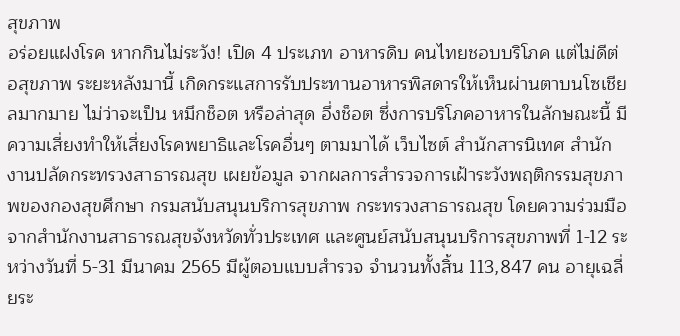สุขภาพ
อร่อยแฝงโรค หากกินไม่ระวัง! เปิด 4 ประเภท อาหารดิบ คนไทยชอบบริโภค แต่ไม่ดีต่อสุขภาพ ระยะหลังมานี้ เกิดกระแสการรับประทานอาหารพิสดารให้เห็นผ่านตาบนโซเชียลมากมาย ไม่ว่าจะเป็น หมึกช็อต หรือล่าสุด อึ่งช็อต ซึ่งการบริโภคอาหารในลักษณะนี้ มีความเสี่ยงทำให้เสี่ยงโรคพยาธิและโรคอื่นๆ ตามมาได้ เว็บไซต์ สำนักสารนิเทศ สำนักงานปลัดกระทรวงสาธารณสุข เผยข้อมูล จากผลการสำรวจการเฝ้าระวังพฤติกรรมสุขภาพของกองสุขศึกษา กรมสนับสนุนบริการสุขภาพ กระทรวงสาธารณสุข โดยความร่วมมือจากสำนักงานสาธารณสุขจังหวัดทั่วประเทศ และศูนย์สนับสนุนบริการสุขภาพที่ 1-12 ระหว่างวันที่ 5-31 มีนาคม 2565 มีผู้ตอบแบบสำรวจ จำนวนทั้งสิ้น 113,847 คน อายุเฉลี่ยระ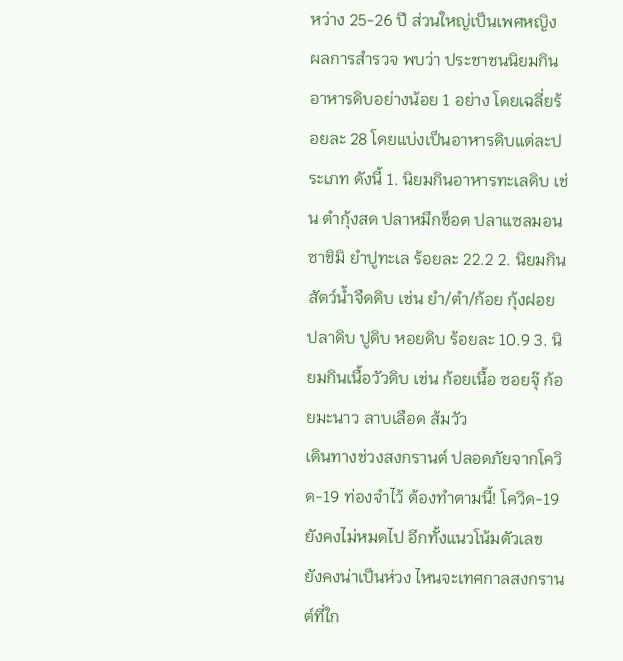หว่าง 25-26 ปี ส่วนใหญ่เป็นเพศหญิง ผลการสำรวจ พบว่า ประชาชนนิยมกินอาหารดิบอย่างน้อย 1 อย่าง โดยเฉลี่ยร้อยละ 28 โดยแบ่งเป็นอาหารดิบแต่ละประเภท ดังนี้ 1. นิยมกินอาหารทะเลดิบ เช่น ตำกุ้งสด ปลาหมึกช็อต ปลาแซลมอนซาชิมิ ยำปูทะเล ร้อยละ 22.2 2. นิยมกินสัตว์น้ำจืดดิบ เช่น ยำ/ตำ/ก้อย กุ้งฝอย ปลาดิบ ปูดิบ หอยดิบ ร้อยละ 10.9 3. นิยมกินเนื้อวัวดิบ เช่น ก้อยเนื้อ ซอยจุ๊ ก้อยมะนาว ลาบเลือด ส้มวัว
เดินทางช่วงสงกรานต์ ปลอดภัยจากโควิด-19 ท่องจำไว้ ต้องทำตามนี้! โควิด-19 ยังคงไม่หมดไป อีกทั้งแนวโน้มตัวเลข ยังคงน่าเป็นห่วง ไหนจะเทศกาลสงกรานต์ที่ใก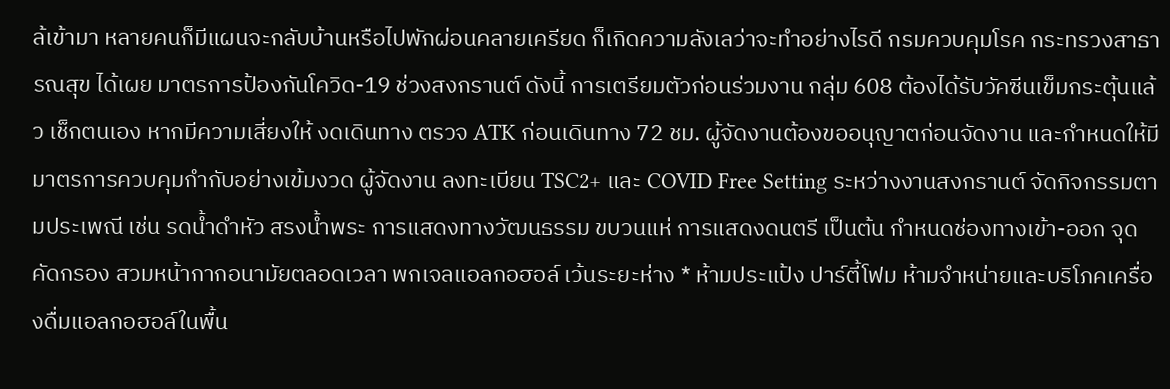ล้เข้ามา หลายคนก็มีแผนจะกลับบ้านหรือไปพักผ่อนคลายเครียด ก็เกิดความลังเลว่าจะทำอย่างไรดี กรมควบคุมโรค กระทรวงสาธารณสุข ได้เผย มาตรการป้องกันโควิด-19 ช่วงสงกรานต์ ดังนี้ การเตรียมตัวก่อนร่วมงาน กลุ่ม 608 ต้องได้รับวัคซีนเข็มกระตุ้นแล้ว เช็กตนเอง หากมีความเสี่ยงให้ งดเดินทาง ตรวจ ATK ก่อนเดินทาง 72 ชม. ผู้จัดงานต้องขออนุญาตก่อนจัดงาน และกำหนดให้มีมาตรการควบคุมกำกับอย่างเข้มงวด ผู้จัดงาน ลงทะเบียน TSC2+ และ COVID Free Setting ระหว่างงานสงกรานต์ จัดกิจกรรมตามประเพณี เช่น รดน้ำดำหัว สรงน้ำพระ การแสดงทางวัฒนธรรม ขบวนแห่ การแสดงดนตรี เป็นต้น กำหนดช่องทางเข้า-ออก จุดคัดกรอง สวมหน้ากากอนามัยตลอดเวลา พกเจลแอลกอฮอล์ เว้นระยะห่าง * ห้ามประแป้ง ปาร์ตี้โฟม ห้ามจำหน่ายและบริโภคเครื่องดื่มแอลกอฮอล์ในพื้น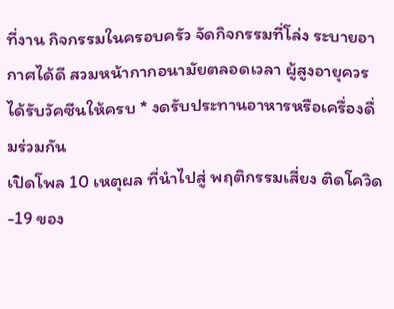ที่งาน กิจกรรมในครอบครัว จัดกิจกรรมที่โล่ง ระบายอากาศได้ดี สวมหน้ากากอนามัยตลอดเวลา ผู้สูงอายุควรได้รับวัคซีนให้ครบ * งดรับประทานอาหารหรือเครื่องดื่มร่วมกัน
เปิดโพล 10 เหตุผล ที่นำไปสู่ พฤติกรรมเสี่ยง ติดโควิด-19 ของ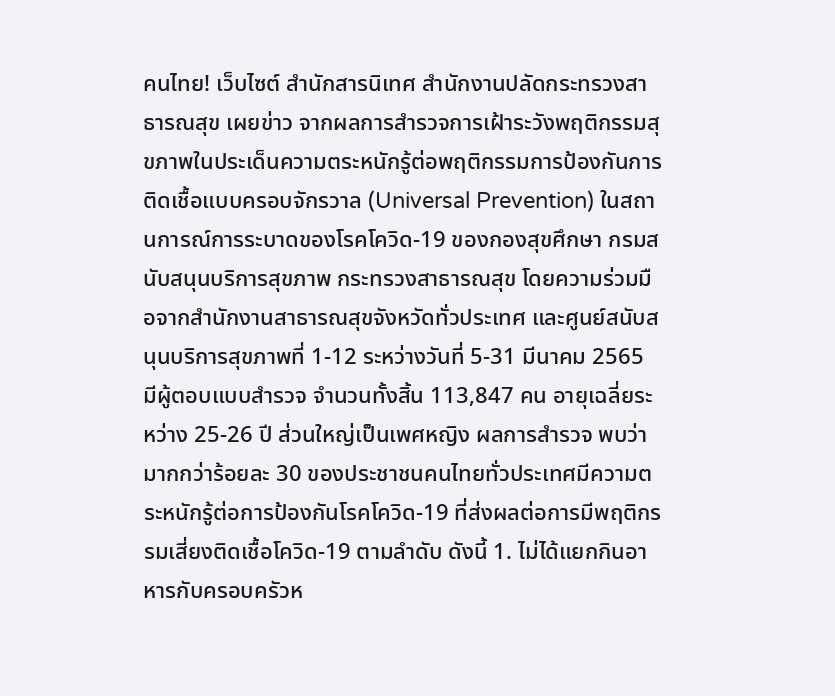คนไทย! เว็บไซต์ สำนักสารนิเทศ สำนักงานปลัดกระทรวงสาธารณสุข เผยข่าว จากผลการสำรวจการเฝ้าระวังพฤติกรรมสุขภาพในประเด็นความตระหนักรู้ต่อพฤติกรรมการป้องกันการติดเชื้อแบบครอบจักรวาล (Universal Prevention) ในสถานการณ์การระบาดของโรคโควิด-19 ของกองสุขศึกษา กรมสนับสนุนบริการสุขภาพ กระทรวงสาธารณสุข โดยความร่วมมือจากสำนักงานสาธารณสุขจังหวัดทั่วประเทศ และศูนย์สนับสนุนบริการสุขภาพที่ 1-12 ระหว่างวันที่ 5-31 มีนาคม 2565 มีผู้ตอบแบบสำรวจ จำนวนทั้งสิ้น 113,847 คน อายุเฉลี่ยระหว่าง 25-26 ปี ส่วนใหญ่เป็นเพศหญิง ผลการสำรวจ พบว่า มากกว่าร้อยละ 30 ของประชาชนคนไทยทั่วประเทศมีความตระหนักรู้ต่อการป้องกันโรคโควิด-19 ที่ส่งผลต่อการมีพฤติกรรมเสี่ยงติดเชื้อโควิด-19 ตามลำดับ ดังนี้ 1. ไม่ได้แยกกินอาหารกับครอบครัวห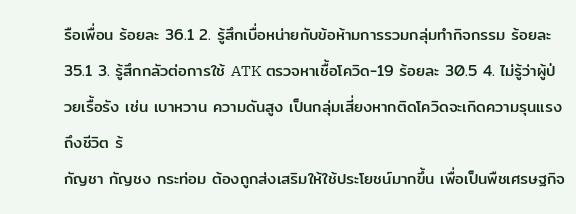รือเพื่อน ร้อยละ 36.1 2. รู้สึกเบื่อหน่ายกับข้อห้ามการรวมกลุ่มทำกิจกรรม ร้อยละ 35.1 3. รู้สึกกลัวต่อการใช้ ATK ตรวจหาเชื้อโควิด-19 ร้อยละ 30.5 4. ไม่รู้ว่าผู้ป่วยเรื้อรัง เช่น เบาหวาน ความดันสูง เป็นกลุ่มเสี่ยงหากติดโควิดจะเกิดความรุนแรงถึงชีวิต ร้
กัญชา กัญชง กระท่อม ต้องถูกส่งเสริมให้ใช้ประโยชน์มากขึ้น เพื่อเป็นพืชเศรษฐกิจ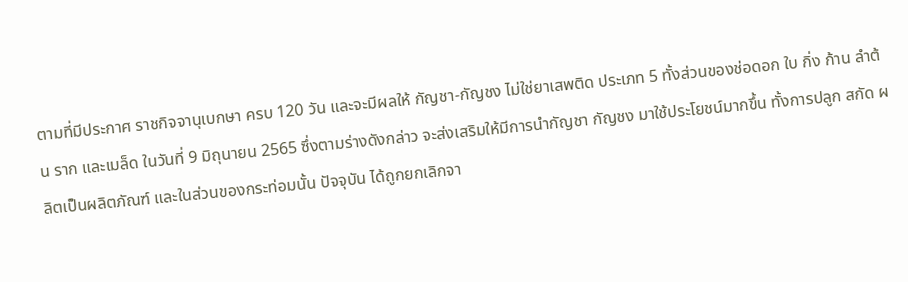ตามที่มีประกาศ ราชกิจจานุเบกษา ครบ 120 วัน และจะมีผลให้ กัญชา-กัญชง ไม่ใช่ยาเสพติด ประเภท 5 ทั้งส่วนของช่อดอก ใบ กิ่ง ก้าน ลำต้น ราก และเมล็ด ในวันที่ 9 มิถุนายน 2565 ซึ่งตามร่างดังกล่าว จะส่งเสริมให้มีการนำกัญชา กัญชง มาใช้ประโยชน์มากขึ้น ทั้งการปลูก สกัด ผลิตเป็นผลิตภัณฑ์ และในส่วนของกระท่อมนั้น ปัจจุบัน ได้ถูกยกเลิกจา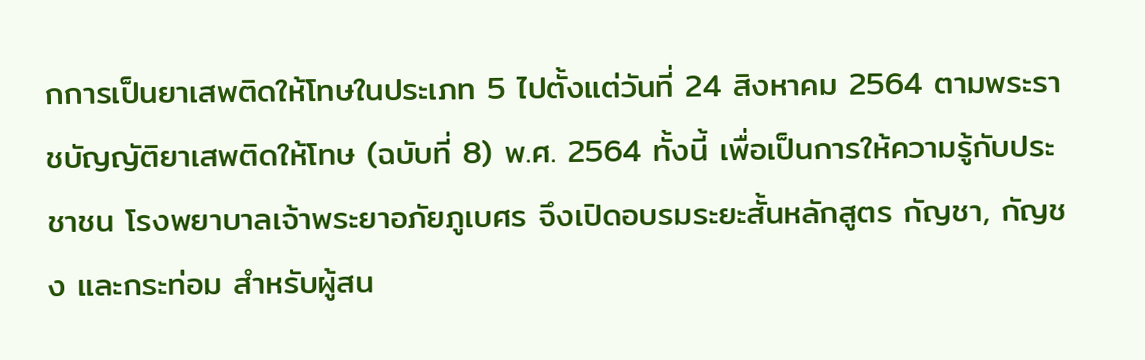กการเป็นยาเสพติดให้โทษในประเภท 5 ไปตั้งแต่วันที่ 24 สิงหาคม 2564 ตามพระราชบัญญัติยาเสพติดให้โทษ (ฉบับที่ 8) พ.ศ. 2564 ทั้งนี้ เพื่อเป็นการให้ความรู้กับประชาชน โรงพยาบาลเจ้าพระยาอภัยภูเบศร จึงเปิดอบรมระยะสั้นหลักสูตร กัญชา, กัญชง และกระท่อม สำหรับผู้สน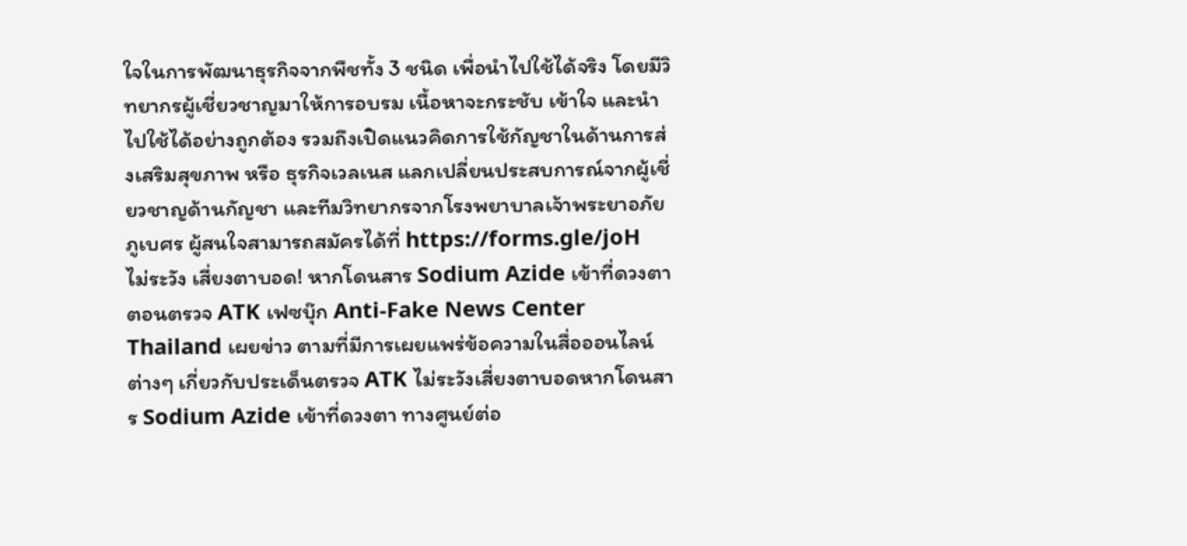ใจในการพัฒนาธุรกิจจากพืชทั้ง 3 ชนิด เพื่อนำไปใช้ได้จริง โดยมีวิทยากรผู้เชี่ยวชาญมาให้การอบรม เนื้อหาจะกระชับ เข้าใจ และนำไปใช้ได้อย่างถูกต้อง รวมถึงเปิดแนวคิดการใช้กัญชาในด้านการส่งเสริมสุขภาพ หรือ ธุรกิจเวลเนส แลกเปลี่ยนประสบการณ์จากผู้เชี่ยวชาญด้านกัญชา และทีมวิทยากรจากโรงพยาบาลเจ้าพระยาอภัยภูเบศร ผู้สนใจสามารถสมัครได้ที่ https://forms.gle/joH
ไม่ระวัง เสี่ยงตาบอด! หากโดนสาร Sodium Azide เข้าที่ดวงตา ตอนตรวจ ATK เฟซบุ๊ก Anti-Fake News Center Thailand เผยข่าว ตามที่มีการเผยแพร่ข้อความในสื่อออนไลน์ต่างๆ เกี่ยวกับประเด็นตรวจ ATK ไม่ระวังเสี่ยงตาบอดหากโดนสาร Sodium Azide เข้าที่ดวงตา ทางศูนย์ต่อ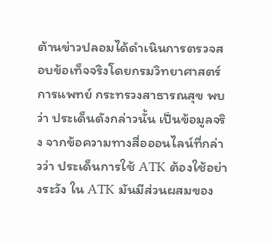ต้านข่าวปลอมได้ดำเนินการตรวจสอบข้อเท็จจริงโดยกรมวิทยาศาสตร์การแพทย์ กระทรวงสาธารณสุข พบว่า ประเด็นดังกล่าวนั้น เป็นข้อมูลจริง จากข้อความทางสื่อออนไลน์ที่กล่าวว่า ประเด็นการใช้ ATK ต้องใช้อย่างระวัง ใน ATK มันมีส่วนผสมของ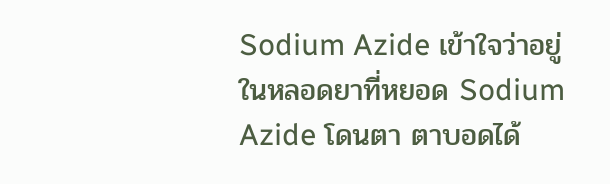Sodium Azide เข้าใจว่าอยู่ในหลอดยาที่หยอด Sodium Azide โดนตา ตาบอดได้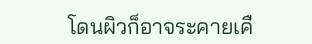โดนผิวก็อาจระคายเคื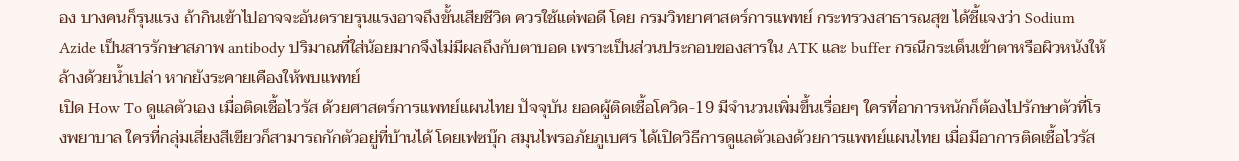อง บางคนก็รุนแรง ถ้ากินเข้าไปอาจจะอันตรายรุนแรงอาจถึงขั้นเสียชีวิต ควรใช้แต่พอดี โดย กรมวิทยาศาสตร์การแพทย์ กระทรวงสาธารณสุข ได้ชี้แจงว่า Sodium Azide เป็นสารรักษาสภาพ antibody ปริมาณที่ใส่น้อยมากจึงไม่มีผลถึงกับตาบอด เพราะเป็นส่วนประกอบของสารใน ATK และ buffer กรณีกระเด็นเข้าตาหรือผิวหนังให้ล้างด้วยน้ำเปล่า หากยังระคายเคืองให้พบแพทย์
เปิด How To ดูแลตัวเอง เมื่อติดเชื้อไวรัส ด้วยศาสตร์การแพทย์แผนไทย ปัจจุบัน ยอดผู้ติดเชื้อโควิด-19 มีจำนวนเพิ่มขึ้นเรื่อยๆ ใครที่อาการหนักก็ต้องไปรักษาตัวที่โรงพยาบาล ใครที่กลุ่มเสี่ยงสีเขียวก็สามารถกักตัวอยู่ที่บ้านได้ โดยเฟซบุ๊ก สมุนไพรอภัยภูเบศร ได้เปิดวิธีการดูแลตัวเองด้วยการแพทย์แผนไทย เมื่อมีอาการติดเชื้อไวรัส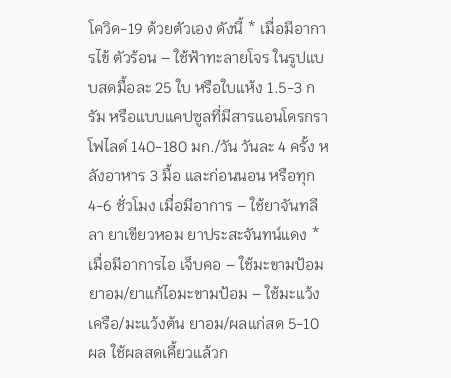โควิด-19 ด้วยตัวเอง ดังนี้ * เมื่อมีอาการไข้ ตัวร้อน – ใช้ฟ้าทะลายโจร ในรูปแบบสดมื้อละ 25 ใบ หรือใบแห้ง 1.5-3 กรัม หรือแบบแคปซูลที่มีสารแอนโดรกราโฟไลด์ 140-180 มก./วัน วันละ 4 ครั้ง หลังอาหาร 3 มื้อ และก่อนนอน หรือทุก 4-6 ชั่วโมง เมื่อมีอาการ – ใช้ยาจันทลีลา ยาเขียวหอม ยาประสะจันทน์แดง * เมื่อมีอาการไอ เจ็บคอ – ใช้มะขามป้อม ยาอม/ยาแก้ไอมะขามป้อม – ใช้มะแว้งเครือ/มะแว้งต้น ยาอม/ผลแก่สด 5-10 ผล ใช้ผลสดเคี้ยวแล้วก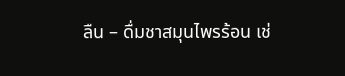ลืน – ดื่มชาสมุนไพรร้อน เช่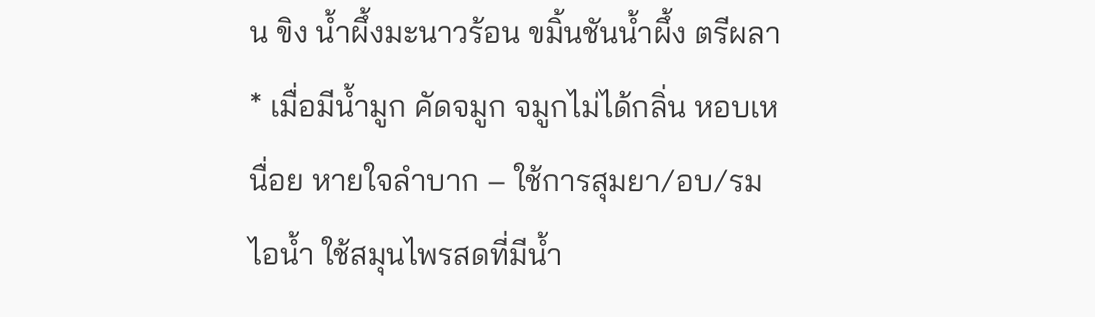น ขิง น้ำผึ้งมะนาวร้อน ขมิ้นชันน้ำผึ้ง ตรีผลา * เมื่อมีน้ำมูก คัดจมูก จมูกไม่ได้กลิ่น หอบเหนื่อย หายใจลำบาก – ใช้การสุมยา/อบ/รมไอน้ำ ใช้สมุนไพรสดที่มีน้ำ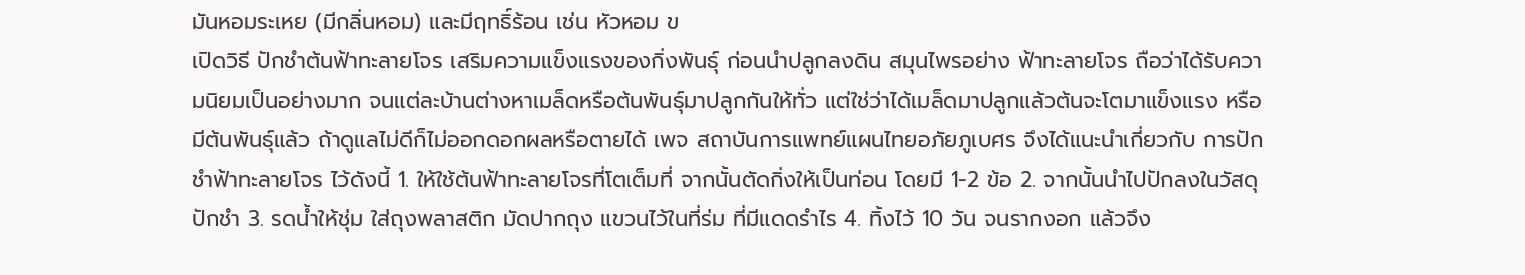มันหอมระเหย (มีกลิ่นหอม) และมีฤทธิ์ร้อน เช่น หัวหอม ข
เปิดวิธี ปักชำต้นฟ้าทะลายโจร เสริมความแข็งแรงของกิ่งพันธุ์ ก่อนนำปลูกลงดิน สมุนไพรอย่าง ฟ้าทะลายโจร ถือว่าได้รับความนิยมเป็นอย่างมาก จนแต่ละบ้านต่างหาเมล็ดหรือต้นพันธุ์มาปลูกกันให้ทั่ว แต่ใช่ว่าได้เมล็ดมาปลูกแล้วต้นจะโตมาแข็งแรง หรือมีต้นพันธุ์แล้ว ถ้าดูแลไม่ดีก็ไม่ออกดอกผลหรือตายได้ เพจ สถาบันการแพทย์แผนไทยอภัยภูเบศร จึงได้แนะนำเกี่ยวกับ การปักชำฟ้าทะลายโจร ไว้ดังนี้ 1. ให้ใช้ต้นฟ้าทะลายโจรที่โตเต็มที่ จากนั้นตัดกิ่งให้เป็นท่อน โดยมี 1-2 ข้อ 2. จากนั้นนำไปปักลงในวัสดุปักชำ 3. รดน้ำให้ชุ่ม ใส่ถุงพลาสติก มัดปากถุง แขวนไว้ในที่ร่ม ที่มีแดดรำไร 4. ทิ้งไว้ 10 วัน จนรากงอก แล้วจึง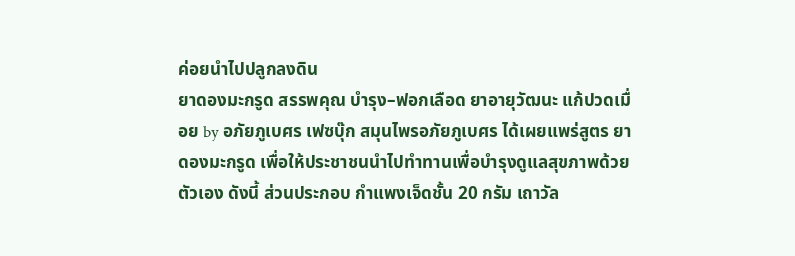ค่อยนำไปปลูกลงดิน
ยาดองมะกรูด สรรพคุณ บำรุง–ฟอกเลือด ยาอายุวัฒนะ แก้ปวดเมื่อย by อภัยภูเบศร เฟซบุ๊ก สมุนไพรอภัยภูเบศร ได้เผยแพร่สูตร ยาดองมะกรูด เพื่อให้ประชาชนนำไปทำทานเพื่อบำรุงดูแลสุขภาพด้วยตัวเอง ดังนี้ ส่วนประกอบ กำแพงเจ็ดชั้น 20 กรัม เถาวัล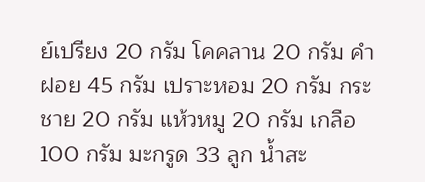ย์เปรียง 20 กรัม โคคลาน 20 กรัม คำฝอย 45 กรัม เปราะหอม 20 กรัม กระชาย 20 กรัม แห้วหมู 20 กรัม เกลือ 100 กรัม มะกรูด 33 ลูก น้ำสะ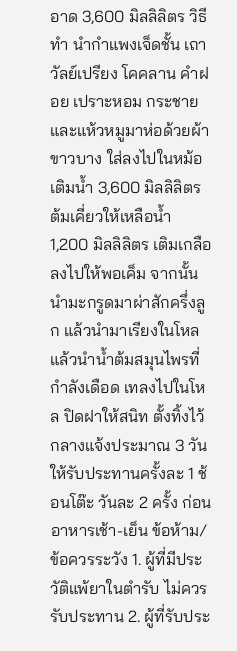อาด 3,600 มิลลิลิตร วิธีทำ นำกำแพงเจ็ดชั้น เถาวัลย์เปรียง โคคลาน คำฝอย เปราะหอม กระชาย และแห้วหมูมาห่อด้วยผ้าขาวบาง ใส่ลงไปในหม้อ เติมน้ำ 3,600 มิลลิลิตร ต้มเคี่ยวให้เหลือน้ำ 1,200 มิลลิลิตร เติมเกลือลงไปให้พอเค็ม จากนั้น นำมะกรูดมาผ่าสักครึ่งลูก แล้วนำมาเรียงในโหล แล้วนำน้ำต้มสมุนไพรที่กำลังเดือด เทลงไปในโหล ปิดฝาให้สนิท ตั้งทิ้งไว้กลางแจ้งประมาณ 3 วัน ให้รับประทานครั้งละ 1 ช้อนโต๊ะ วันละ 2 ครั้ง ก่อนอาหารเช้า-เย็น ข้อห้าม/ข้อควรระวัง 1. ผู้ที่มีประวัติแพ้ยาในตำรับ ไม่ควรรับประทาน 2. ผู้ที่รับประ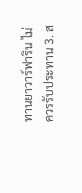ทานยาวาร์ฟาริน ไม่ควรรับประทาน 3. ส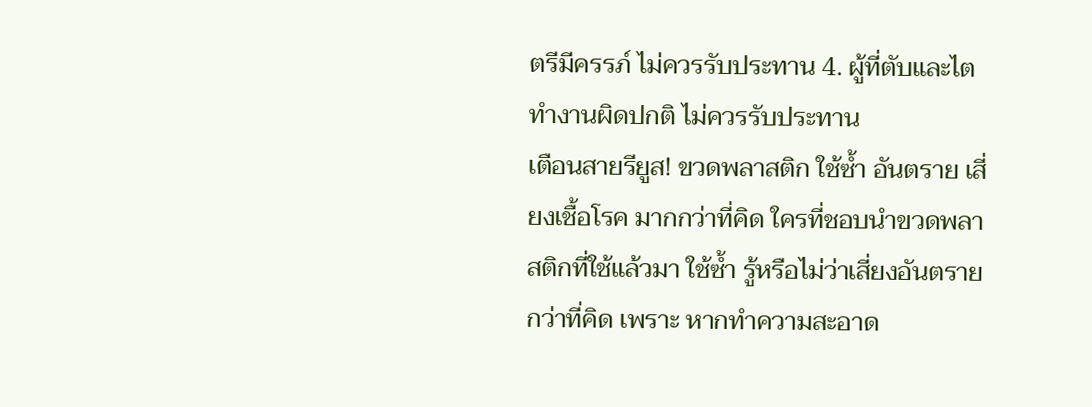ตรีมีครรภ์ ไม่ควรรับประทาน 4. ผู้ที่ตับและไตทำงานผิดปกติ ไม่ควรรับประทาน
เตือนสายรียูส! ขวดพลาสติก ใช้ซ้ำ อันตราย เสี่ยงเชื้อโรค มากกว่าที่คิด ใครที่ชอบนำขวดพลาสติกที่ใช้แล้วมา ใช้ซ้ำ รู้หรือไม่ว่าเสี่ยงอันตรายกว่าที่คิด เพราะ หากทำความสะอาด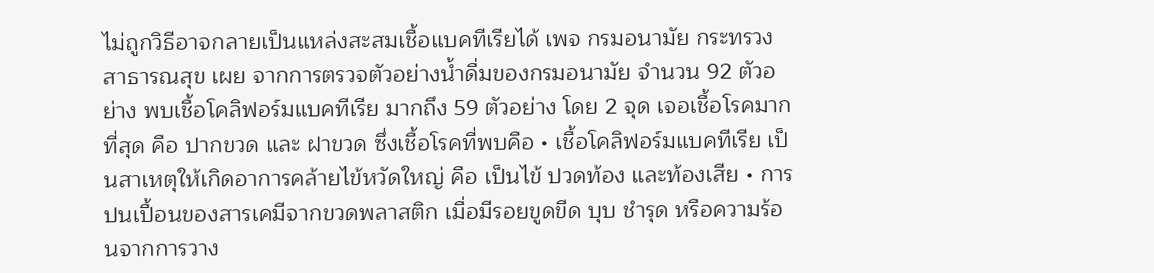ไม่ถูกวิธีอาจกลายเป็นแหล่งสะสมเชื้อแบคทีเรียได้ เพจ กรมอนามัย กระทรวงสาธารณสุข เผย จากการตรวจตัวอย่างน้ำดื่มของกรมอนามัย จำนวน 92 ตัวอย่าง พบเชื้อโคลิฟอร์มแบคทีเรีย มากถึง 59 ตัวอย่าง โดย 2 จุด เจอเชื้อโรคมากที่สุด คือ ปากขวด และ ฝาขวด ซึ่งเชื้อโรคที่พบคือ • เชื้อโคลิฟอร์มแบคทีเรีย เป็นสาเหตุให้เกิดอาการคล้ายไข้หวัดใหญ่ คือ เป็นไข้ ปวดท้อง และท้องเสีย • การปนเปื้อนของสารเคมีจากขวดพลาสติก เมื่อมีรอยขูดขีด บุบ ชำรุด หรือความร้อนจากการวาง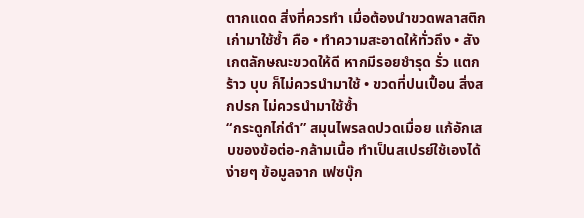ตากแดด สิ่งที่ควรทำ เมื่อต้องนำขวดพลาสติกเก่ามาใช้ซ้ำ คือ • ทำความสะอาดให้ทั่วถึง • สังเกตลักษณะขวดให้ดี หากมีรอยชำรุด รั่ว แตกร้าว บุบ ก็ไม่ควรนำมาใช้ • ขวดที่ปนเปื้อน สิ่งสกปรก ไม่ควรนำมาใช้ซ้ำ
“กระดูกไก่ดำ” สมุนไพรลดปวดเมื่อย แก้อักเสบของข้อต่อ-กล้ามเนื้อ ทำเป็นสเปรย์ใช้เองได้ง่ายๆ ข้อมูลจาก เฟซบุ๊ก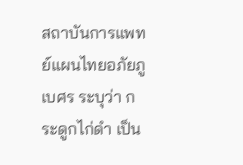สถาบันการแพทย์แผนไทยอภัยภูเบศร ระบุว่า กระดูกไก่ดำ เป็น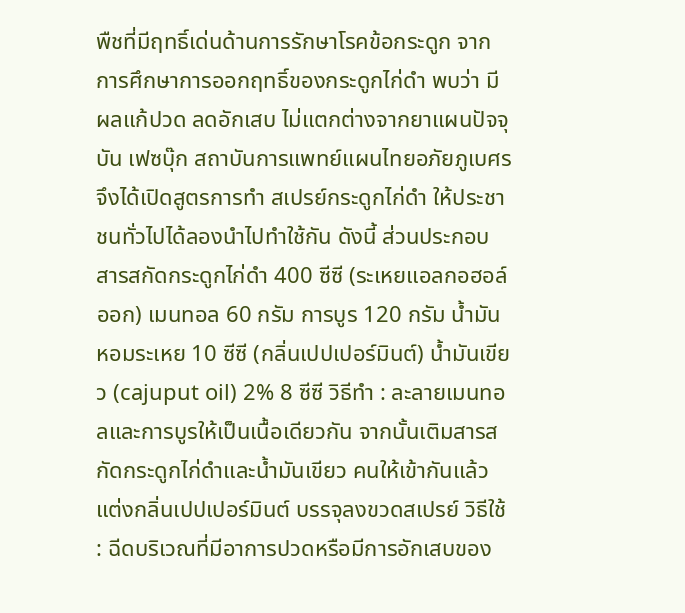พืชที่มีฤทธิ์เด่นด้านการรักษาโรคข้อกระดูก จากการศึกษาการออกฤทธิ์ของกระดูกไก่ดำ พบว่า มีผลแก้ปวด ลดอักเสบ ไม่แตกต่างจากยาแผนปัจจุบัน เฟซบุ๊ก สถาบันการแพทย์แผนไทยอภัยภูเบศร จึงได้เปิดสูตรการทำ สเปรย์กระดูกไก่ดำ ให้ประชาชนทั่วไปได้ลองนำไปทำใช้กัน ดังนี้ ส่วนประกอบ สารสกัดกระดูกไก่ดำ 400 ซีซี (ระเหยแอลกอฮอล์ออก) เมนทอล 60 กรัม การบูร 120 กรัม น้ำมันหอมระเหย 10 ซีซี (กลิ่นเปปเปอร์มินต์) น้ำมันเขียว (cajuput oil) 2% 8 ซีซี วิธีทำ : ละลายเมนทอลและการบูรให้เป็นเนื้อเดียวกัน จากนั้นเติมสารสกัดกระดูกไก่ดำและน้ำมันเขียว คนให้เข้ากันแล้วแต่งกลิ่นเปปเปอร์มินต์ บรรจุลงขวดสเปรย์ วิธีใช้ : ฉีดบริเวณที่มีอาการปวดหรือมีการอักเสบของ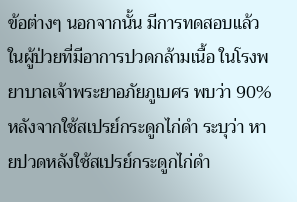ข้อต่างๆ นอกจากนั้น มีการทดสอบแล้วในผู้ป่วยที่มีอาการปวดกล้ามเนื้อ ในโรงพยาบาลเจ้าพระยาอภัยภูเบศร พบว่า 90% หลังจากใช้สเปรย์กระดูกไก่ดำ ระบุว่า หายปวดหลังใช้สเปรย์กระดูกไก่ดำ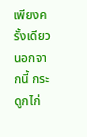เพียงครั้งเดียว นอกจากนี้ กระดูกไก่